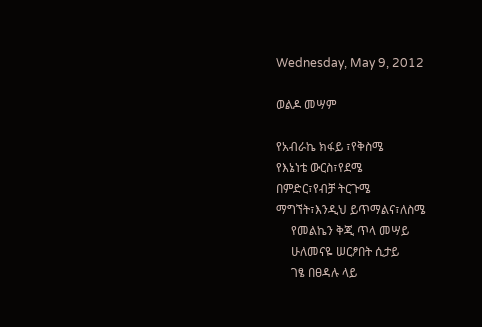Wednesday, May 9, 2012

ወልዶ መሣም

የአብራኬ ክፋይ ፣የቅስሜ
የእኔነቴ ውርስ፣የደሜ
በምድር፣የብቻ ትርጉሜ
ማግኘት፣እንዲህ ይጥማልና፣ለስሜ
     የመልኬን ቅጂ ጥላ መሣይ
     ሁለመናዬ ሠርፆበት ሲታይ
     ገፄ በፀዳሉ ላይ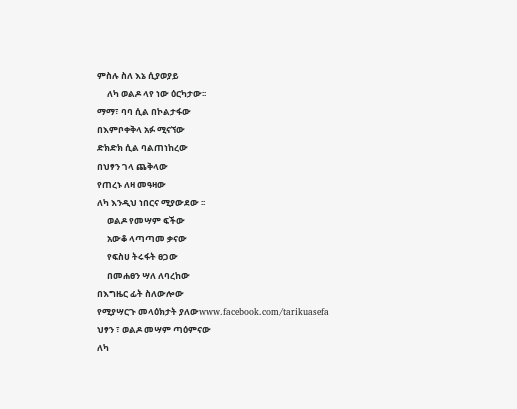ምስሉ ስለ እኔ ሲያወያይ
     ለካ ወልዶ ላየ ነው ዕርካታው፡፡
ማማ፣ ባባ ሲል በኮልታፋው
በእምቦቀቅላ አፉ ሚናኘው
ድክድክ ሲል ባልጠነከረው
በህፃን ገላ ጨቅላው
የጠረኑ ለዛ መዓዛው
ለካ እንዲህ ነበርና ሚያውደው ፡፡
     ወልዶ የመሣም ፍችው
     አውቆ ላጣጣመ ቃናው
     የፍስሀ ትሩፋት ፀጋው
     በመሐፀን ሣለ ለባረከው
በእግዜር ፊት ስለውሎው
የሚያሣርጉ መላዕክታት ያለውwww.facebook.com/tarikuasefa
ህፃን ፣ ወልዶ መሣም ጣዕምናው
ለካ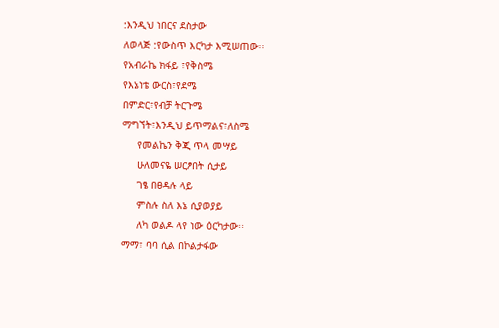:እንዲህ ነበርና ደስታው
ለወላጅ :የውስጥ እርካታ እሚሠጠው፡፡
የአብራኬ ክፋይ ፣የቅስሜ
የእኔነቴ ውርስ፣የደሜ
በምድር፣የብቻ ትርጉሜ
ማግኘት፣እንዲህ ይጥማልና፣ለስሜ
     የመልኬን ቅጂ ጥላ መሣይ
     ሁለመናዬ ሠርፆበት ሲታይ
     ገፄ በፀዳሉ ላይ
     ምስሉ ስለ እኔ ሲያወያይ
     ለካ ወልዶ ላየ ነው ዕርካታው፡፡
ማማ፣ ባባ ሲል በኮልታፋው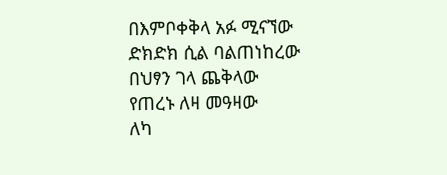በእምቦቀቅላ አፉ ሚናኘው
ድክድክ ሲል ባልጠነከረው
በህፃን ገላ ጨቅላው
የጠረኑ ለዛ መዓዛው
ለካ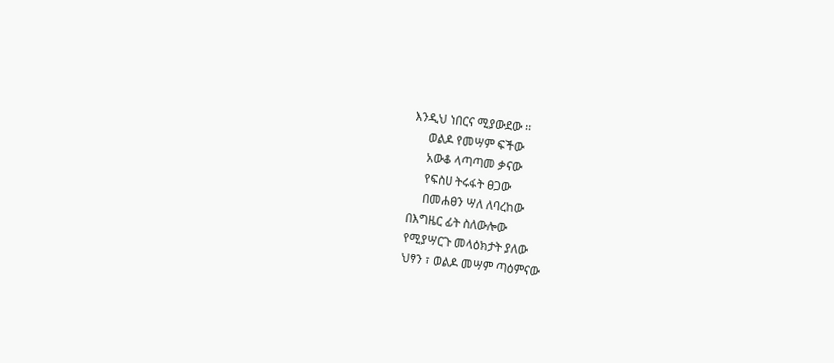እንዲህ ነበርና ሚያውደው ፡፡
     ወልዶ የመሣም ፍችው
     አውቆ ላጣጣመ ቃናው
     የፍስሀ ትሩፋት ፀጋው
     በመሐፀን ሣለ ለባረከው
በእግዜር ፊት ስለውሎው
የሚያሣርጉ መላዕክታት ያለው
ህፃን ፣ ወልዶ መሣም ጣዕምናው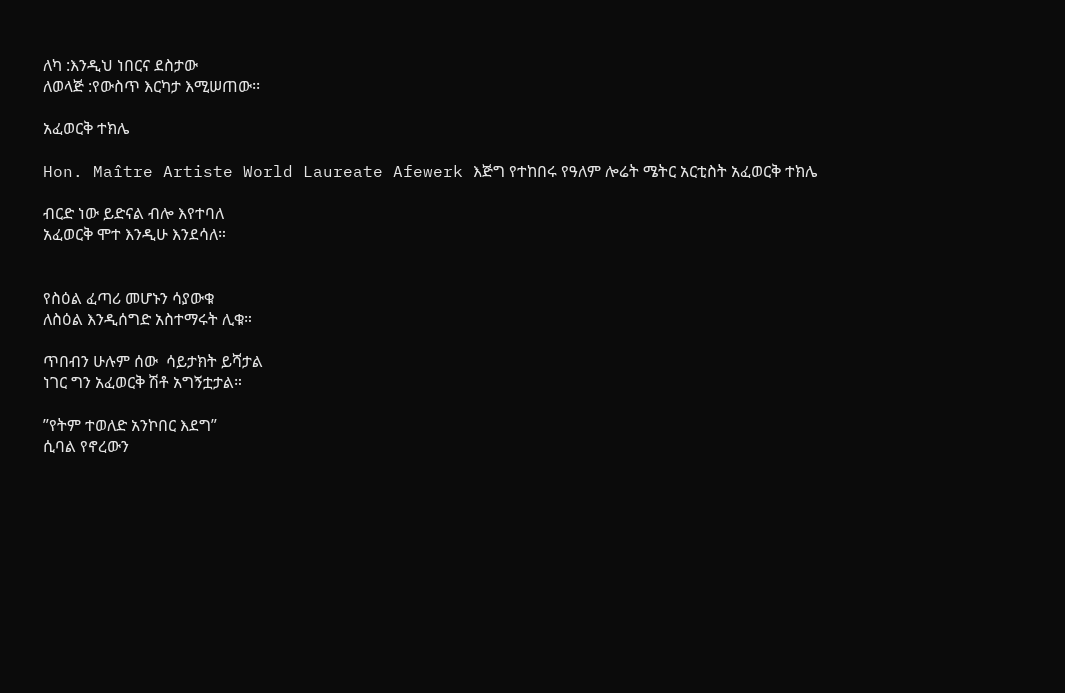ለካ :እንዲህ ነበርና ደስታው
ለወላጅ :የውስጥ እርካታ እሚሠጠው፡፡

አፈወርቅ ተክሌ

Hon. Maître Artiste World Laureate Afewerk እጅግ የተከበሩ የዓለም ሎሬት ሜትር አርቲስት አፈወርቅ ተክሌ

ብርድ ነው ይድናል ብሎ እየተባለ
አፈወርቅ ሞተ እንዲሁ እንደሳለ።


የስዕል ፈጣሪ መሆኑን ሳያውቁ
ለስዕል እንዲሰግድ አስተማሩት ሊቁ።

ጥበብን ሁሉም ሰው  ሳይታክት ይሻታል
ነገር ግን አፈወርቅ ሽቶ አግኝቷታል።

”የትም ተወለድ አንኮበር እደግ”
ሲባል የኖረውን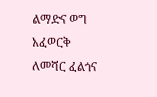ልማድና ወግ
አፈወርቅ ለመሻር ፈልጎና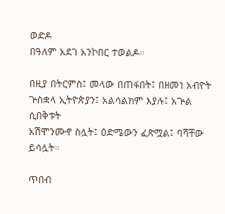ወድዶ
በዓለም አደገ አንኮበር ተወልዶ።

በዚያ በትርምስ፤ መላው በጠፋበት፤ በዘመነ አብዮት
ጕስቋላ ኢትዮጵያን፤ አልሳልክም እያሉ፤ አጕል ሲበቅቱት
አሽሞንሙኖ ስሏት፤ ዕድሜውን ፈጽሟል፤ ባሻቸው ይሳሏት።

ጥበብ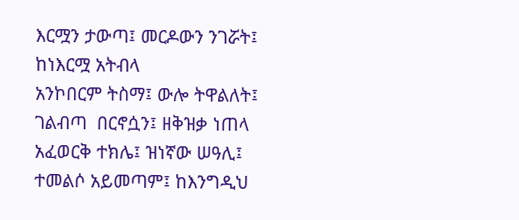እርሟን ታውጣ፤ መርዶውን ንገሯት፤ ከነእርሟ አትብላ
አንኮበርም ትስማ፤ ውሎ ትዋልለት፤ ገልብጣ  በርኖሷን፤ ዘቅዝቃ ነጠላ
አፈወርቅ ተክሌ፤ ዝነኛው ሠዓሊ፤ ተመልሶ አይመጣም፤ ከእንግዲህ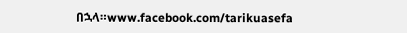በኋላ።www.facebook.com/tarikuasefa